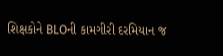શિક્ષકોને BLOની કામગીરી દરમિયાન જ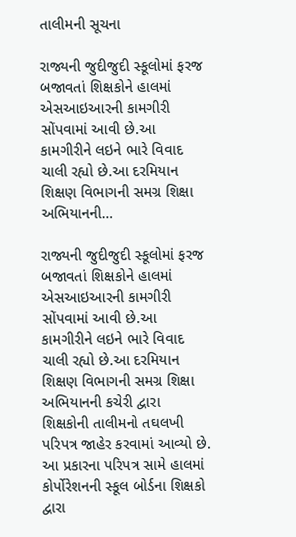તાલીમની સૂચના

રાજ્યની જુદીજુદી સ્કૂલોમાં ફરજ બજાવતાં શિક્ષકોને હાલમાં એસઆઇઆરની કામગીરી સોંપવામાં આવી છે.આ કામગીરીને લઇને ભારે વિવાદ ચાલી રહ્યો છે.આ દરમિયાન શિક્ષણ વિભાગની સમગ્ર શિક્ષા અભિયાનની…

રાજ્યની જુદીજુદી સ્કૂલોમાં ફરજ બજાવતાં શિક્ષકોને હાલમાં એસઆઇઆરની કામગીરી સોંપવામાં આવી છે.આ કામગીરીને લઇને ભારે વિવાદ ચાલી રહ્યો છે.આ દરમિયાન શિક્ષણ વિભાગની સમગ્ર શિક્ષા અભિયાનની કચેરી દ્વારા શિક્ષકોની તાલીમનો તઘલખી પરિપત્ર જાહેર કરવામાં આવ્યો છે. આ પ્રકારના પરિપત્ર સામે હાલમાં કોર્પોરેશનની સ્કૂલ બોર્ડના શિક્ષકો દ્વારા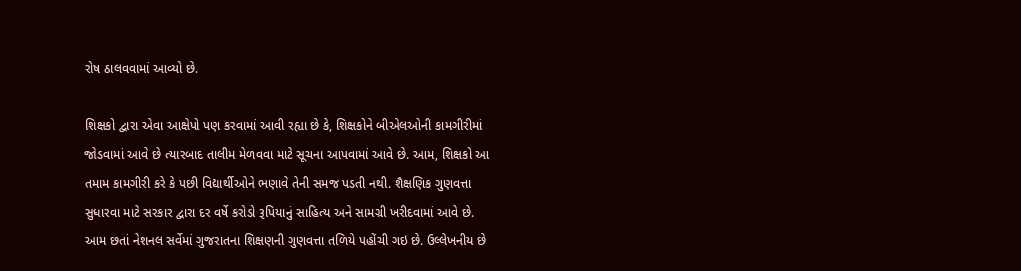રોષ ઠાલવવામાં આવ્યો છે.

શિક્ષકો દ્વારા એવા આક્ષેપો પણ કરવામાં આવી રહ્યા છે કે, શિક્ષકોને બીએલઓની કામગીરીમાં જોડવામાં આવે છે ત્યારબાદ તાલીમ મેળવવા માટે સૂચના આપવામાં આવે છે. આમ, શિક્ષકો આ તમામ કામગીરી કરે કે પછી વિદ્યાર્થીઓને ભણાવે તેની સમજ પડતી નથી. શૈક્ષણિક ગુણવત્તા સુધારવા માટે સરકાર દ્વારા દર વર્ષે કરોડો રૂપિયાનું સાહિત્ય અને સામગ્રી ખરીદવામાં આવે છે. આમ છતાં નેશનલ સર્વેમાં ગુજરાતના શિક્ષણની ગુણવત્તા તળિયે પહોંચી ગઇ છે. ઉલ્લેખનીય છે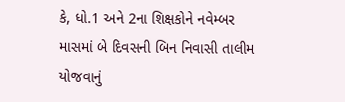કે, ધો.1 અને 2ના શિક્ષકોને નવેમ્બર માસમાં બે દિવસની બિન નિવાસી તાલીમ યોજવાનું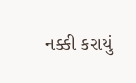નક્કી કરાયું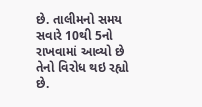છે. તાલીમનો સમય સવારે 10થી 5નો રાખવામાં આવ્યો છે તેનો વિરોધ થઇ રહ્યો છે.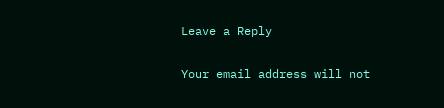Leave a Reply

Your email address will not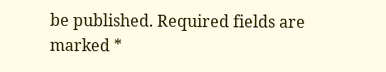be published. Required fields are marked *